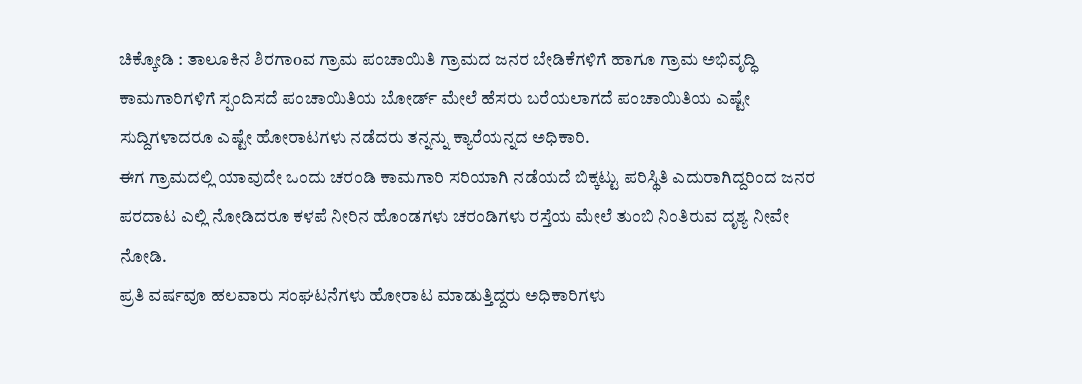ಚಿಕ್ಕೋಡಿ : ತಾಲೂಕಿನ ಶಿರಗಾoವ ಗ್ರಾಮ ಪಂಚಾಯಿತಿ ಗ್ರಾಮದ ಜನರ ಬೇಡಿಕೆಗಳಿಗೆ ಹಾಗೂ ಗ್ರಾಮ ಅಭಿವೃದ್ಧಿ ಕಾಮಗಾರಿಗಳಿಗೆ ಸ್ಪಂದಿಸದೆ ಪಂಚಾಯಿತಿಯ ಬೋರ್ಡ್ ಮೇಲೆ ಹೆಸರು ಬರೆಯಲಾಗದೆ ಪಂಚಾಯಿತಿಯ ಎಷ್ಟೇ ಸುದ್ದಿಗಳಾದರೂ ಎಷ್ಟೇ ಹೋರಾಟಗಳು ನಡೆದರು ತನ್ನನ್ನು ಕ್ಯಾರೆಯನ್ನದ ಅಧಿಕಾರಿ.
ಈಗ ಗ್ರಾಮದಲ್ಲಿ ಯಾವುದೇ ಒಂದು ಚರಂಡಿ ಕಾಮಗಾರಿ ಸರಿಯಾಗಿ ನಡೆಯದೆ ಬಿಕ್ಕಟ್ಟು ಪರಿಸ್ಥಿತಿ ಎದುರಾಗಿದ್ದರಿಂದ ಜನರ ಪರದಾಟ ಎಲ್ಲಿ ನೋಡಿದರೂ ಕಳಪೆ ನೀರಿನ ಹೊಂಡಗಳು ಚರಂಡಿಗಳು ರಸ್ತೆಯ ಮೇಲೆ ತುಂಬಿ ನಿಂತಿರುವ ದೃಶ್ಯ ನೀವೇ ನೋಡಿ.
ಪ್ರತಿ ವರ್ಷವೂ ಹಲವಾರು ಸಂಘಟನೆಗಳು ಹೋರಾಟ ಮಾಡುತ್ತಿದ್ದರು ಅಧಿಕಾರಿಗಳು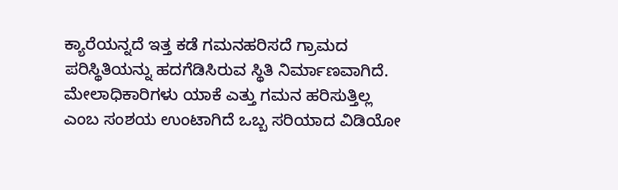ಕ್ಯಾರೆಯನ್ನದೆ ಇತ್ತ ಕಡೆ ಗಮನಹರಿಸದೆ ಗ್ರಾಮದ ಪರಿಸ್ಥಿತಿಯನ್ನು ಹದಗೆಡಿಸಿರುವ ಸ್ಥಿತಿ ನಿರ್ಮಾಣವಾಗಿದೆ.
ಮೇಲಾಧಿಕಾರಿಗಳು ಯಾಕೆ ಎತ್ತು ಗಮನ ಹರಿಸುತ್ತಿಲ್ಲ ಎಂಬ ಸಂಶಯ ಉಂಟಾಗಿದೆ ಒಬ್ಬ ಸರಿಯಾದ ವಿಡಿಯೋ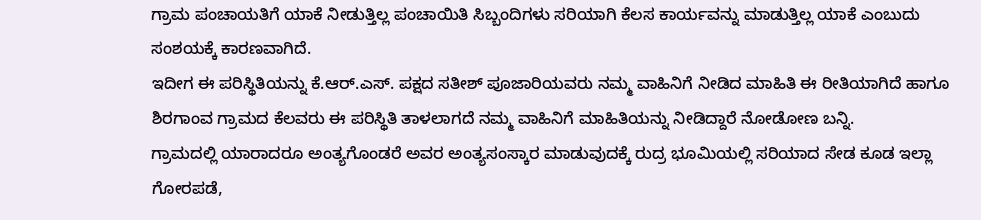ಗ್ರಾಮ ಪಂಚಾಯತಿಗೆ ಯಾಕೆ ನೀಡುತ್ತಿಲ್ಲ ಪಂಚಾಯಿತಿ ಸಿಬ್ಬಂದಿಗಳು ಸರಿಯಾಗಿ ಕೆಲಸ ಕಾರ್ಯವನ್ನು ಮಾಡುತ್ತಿಲ್ಲ ಯಾಕೆ ಎಂಬುದು ಸಂಶಯಕ್ಕೆ ಕಾರಣವಾಗಿದೆ.
ಇದೀಗ ಈ ಪರಿಸ್ಥಿತಿಯನ್ನು ಕೆ.ಆರ್.ಎಸ್. ಪಕ್ಷದ ಸತೀಶ್ ಪೂಜಾರಿಯವರು ನಮ್ಮ ವಾಹಿನಿಗೆ ನೀಡಿದ ಮಾಹಿತಿ ಈ ರೀತಿಯಾಗಿದೆ ಹಾಗೂ ಶಿರಗಾಂವ ಗ್ರಾಮದ ಕೆಲವರು ಈ ಪರಿಸ್ಥಿತಿ ತಾಳಲಾಗದೆ ನಮ್ಮ ವಾಹಿನಿಗೆ ಮಾಹಿತಿಯನ್ನು ನೀಡಿದ್ದಾರೆ ನೋಡೋಣ ಬನ್ನಿ.
ಗ್ರಾಮದಲ್ಲಿ ಯಾರಾದರೂ ಅಂತ್ಯಗೊಂಡರೆ ಅವರ ಅಂತ್ಯಸಂಸ್ಕಾರ ಮಾಡುವುದಕ್ಕೆ ರುದ್ರ ಭೂಮಿಯಲ್ಲಿ ಸರಿಯಾದ ಸೇಡ ಕೂಡ ಇಲ್ಲಾ ಗೋರಪಡೆ,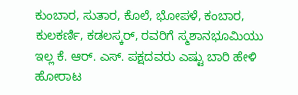ಕುಂಬಾರ, ಸುತಾರ, ಕೊಲೆ, ಭೋಪಳೆ, ಕಂಬಾರ, ಕುಲಕರ್ಣಿ, ಕಡಲಸ್ಕರ್, ರವರಿಗೆ ಸ್ಮಶಾನಭೂಮಿಯು ಇಲ್ಲ ಕೆ. ಆರ್. ಎಸ್. ಪಕ್ಷದವರು ಎಷ್ಟು ಬಾರಿ ಹೇಳಿ ಹೋರಾಟ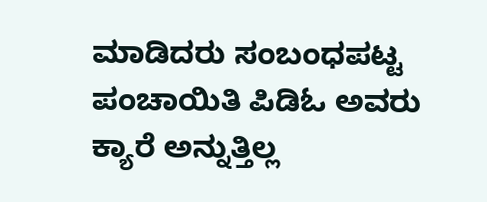ಮಾಡಿದರು ಸಂಬಂಧಪಟ್ಟ ಪಂಚಾಯಿತಿ ಪಿಡಿಓ ಅವರು ಕ್ಯಾರೆ ಅನ್ನುತ್ತಿಲ್ಲ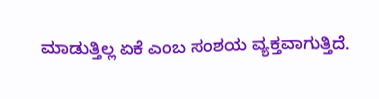ಮಾಡುತ್ತಿಲ್ಲ ಏಕೆ ಎಂಬ ಸಂಶಯ ವ್ಯಕ್ತವಾಗುತ್ತಿದೆ.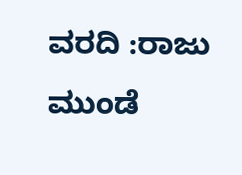ವರದಿ :ರಾಜು ಮುಂಡೆ